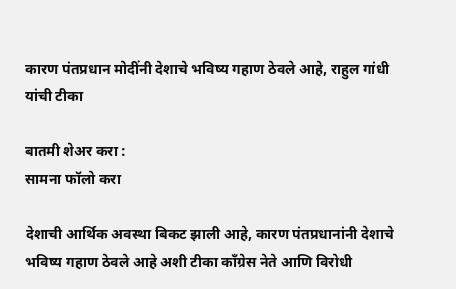कारण पंतप्रधान मोदींनी देशाचे भविष्य गहाण ठेवले आहे, राहुल गांधी यांची टीका

बातमी शेअर करा :
सामना फॉलो करा

देशाची आर्थिक अवस्था बिकट झाली आहे, कारण पंतप्रधानांनी देशाचे भविष्य गहाण ठेवले आहे अशी टीका काँग्रेस नेते आणि विरोधी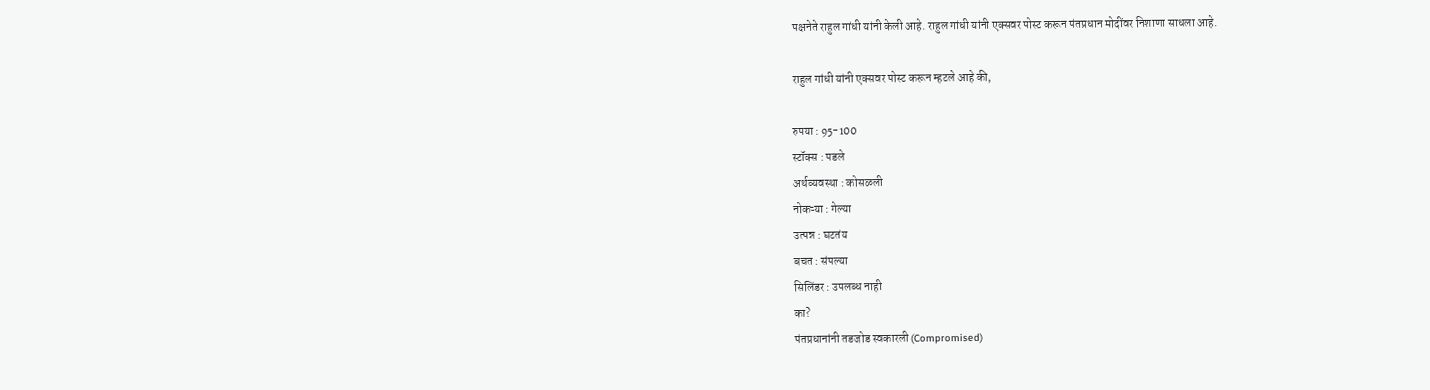पक्षनेते राहुल गांधी यांनी केली आहे. राहुल गांधी यांनी एक्सवर पोस्ट करून पंतप्रधान मोदींवर निशाणा साधला आहे.

राहुल गांधी यांनी एक्सवर पोस्ट करून म्हटले आहे की,

रुपया : 95-100
स्टॉक्स : पडले
अर्थव्यवस्था : कोसळली
नोकऱ्या : गेल्या
उत्पन्न : घटतंय
बचत : संपल्या
सिलिंडर : उपलब्ध नाही
का?
पंतप्रधानांनी तडजोड स्वकारली (Compromised)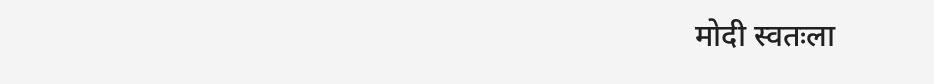मोदी स्वतःला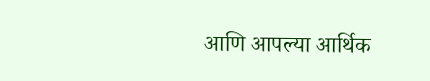आणि आपल्या आर्थिक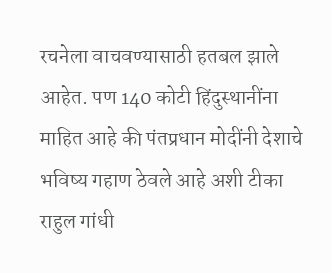रचनेला वाचवण्यासाठी हतबल झाले आहेत. पण 140 कोटी हिंदुस्थानींना माहित आहे की पंतप्रधान मोदींनी देशाचे भविष्य गहाण ठेवले आहे अशी टीका राहुल गांधी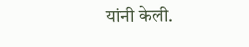यांनी केली.